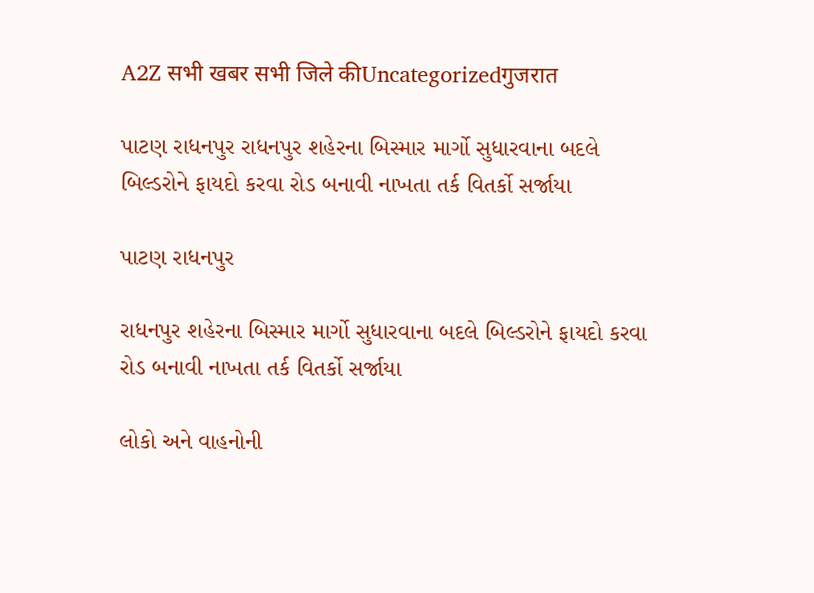A2Z सभी खबर सभी जिले कीUncategorizedगुजरात

પાટણ રાધનપુર રાધનપુર શહેરના બિસ્માર માર્ગો સુધારવાના બદલે બિલ્ડરોને ફાયદો કરવા રોડ બનાવી નાખતા તર્ક વિતર્કો સર્જાયા

પાટણ રાધનપુર

રાધનપુર શહેરના બિસ્માર માર્ગો સુધારવાના બદલે બિલ્ડરોને ફાયદો કરવા રોડ બનાવી નાખતા તર્ક વિતર્કો સર્જાયા

લોકો અને વાહનોની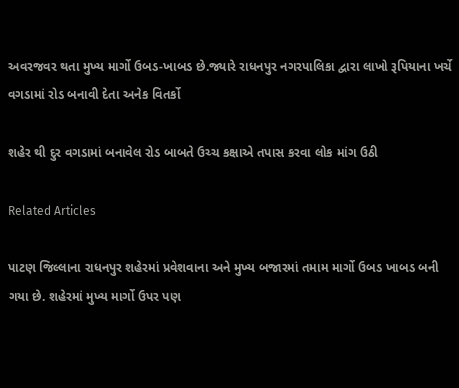અવરજવર થતા મુખ્ય માર્ગો ઉબડ-ખાબડ છે.જ્યારે રાધનપુર નગરપાલિકા દ્વારા લાખો રૂપિયાના ખર્ચે વગડામાં રોડ બનાવી દેતા અનેક વિતર્કો

શહેર થી દુર વગડામાં બનાવેલ રોડ બાબતે ઉચ્ચ કક્ષાએ તપાસ કરવા લોક માંગ ઉઠી

Related Articles

પાટણ જિલ્લાના રાધનપુર શહેરમાં પ્રવેશવાના અને મુખ્ય બજારમાં તમામ માર્ગો ઉબડ ખાબડ બની ગયા છે. શહેરમાં મુખ્ય માર્ગો ઉપર પણ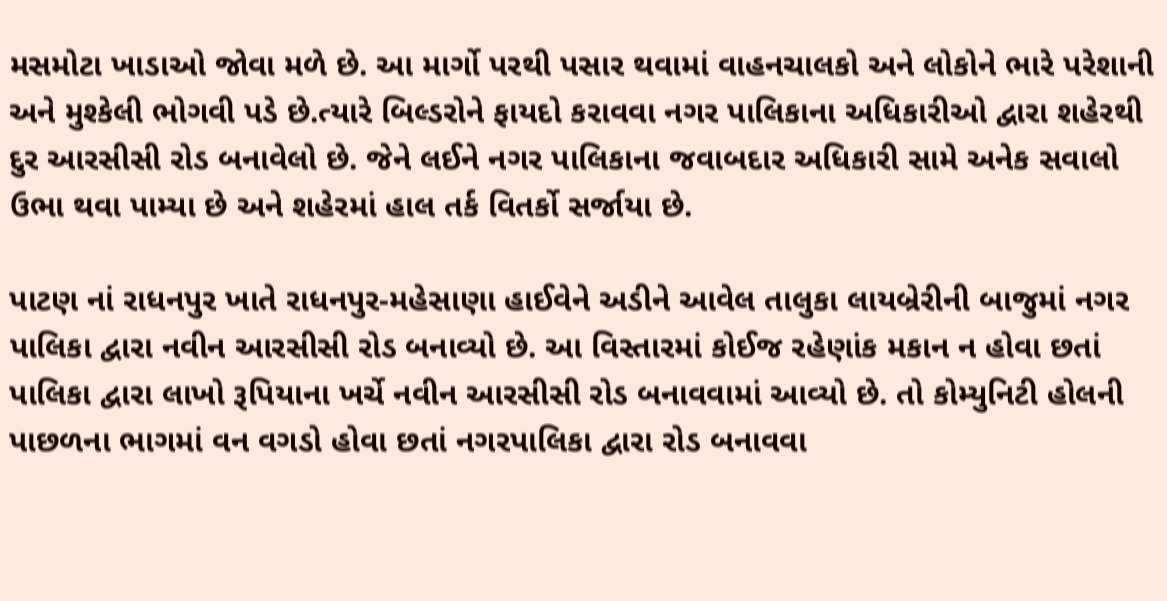મસમોટા ખાડાઓ જોવા મળે છે. આ માર્ગો પરથી પસાર થવામાં વાહનચાલકો અને લોકોને ભારે પરેશાની અને મુશ્કેલી ભોગવી પડે છે.ત્યારે બિલ્ડરોને ફાયદો કરાવવા નગર પાલિકાના અધિકારીઓ દ્વારા શહેરથી દુર આરસીસી રોડ બનાવેલો છે. જેને લઈને નગર પાલિકાના જવાબદાર અધિકારી સામે અનેક સવાલો ઉભા થવા પામ્યા છે અને શહેરમાં હાલ તર્ક વિતર્કો સર્જાયા છે.

પાટણ નાં રાધનપુર ખાતે રાધનપુર-મહેસાણા હાઈવેને અડીને આવેલ તાલુકા લાયબ્રેરીની બાજુમાં નગર પાલિકા દ્વારા નવીન આરસીસી રોડ બનાવ્યો છે. આ વિસ્તારમાં કોઈજ રહેણાંક મકાન ન હોવા છતાં પાલિકા દ્વારા લાખો રૂપિયાના ખર્ચે નવીન આરસીસી રોડ બનાવવામાં આવ્યો છે. તો કોમ્યુનિટી હોલની પાછળના ભાગમાં વન વગડો હોવા છતાં નગરપાલિકા દ્વારા રોડ બનાવવા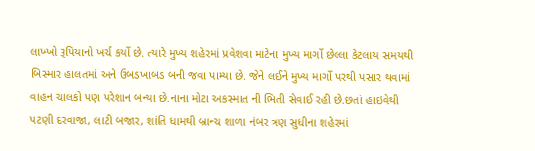લાખ્ખો રૂપિયાનો ખર્ચ કર્યો છે. ત્યારે મુખ્ય શહેરમાં પ્રવેશવા માટેના મુખ્ય માર્ગો છેલ્લા કેટલાય સમયથી બિસ્માર હાલતમાં અને ઉબડખાબડ બની જવા પામ્યા છે. જેને લઈને મુખ્ય માર્ગો પરથી પસાર થવામાં વાહન ચાલકો પણ પરેશાન બન્યા છે.નાના મોટા અકસ્માત ની ભિતી સેવાઈ રહી છે.છતાં હાઇવેથી પટણી દરવાજા, લાટી બજાર, શાંતિ ધામથી બ્રાન્ચ શાળા નંબર ત્રણ સુધીના શહેરમાં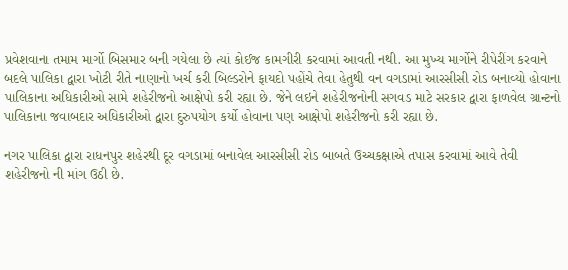પ્રવેશવાના તમામ માર્ગો બિસમાર બની ગયેલા છે ત્યાં કોઈજ કામગીરી કરવામાં આવતી નથી. આ મુખ્ય માર્ગોને રીપેરીંગ કરવાને બદલે પાલિકા દ્વારા ખોટી રીતે નાણાનો ખર્ચ કરી બિલ્ડરોને ફાયદો પહોંચે તેવા હેતુથી વન વગડામાં આરસીસી રોડ બનાવ્યો હોવાના પાલિકાના અધિકારીઓ સામે શહેરીજનો આક્ષેપો કરી રહ્યા છે. જેને લઇને શહેરીજનોની સગવડ માટે સરકાર દ્વારા ફાળવેલ ગ્રાન્ટનો પાલિકાના જવાબદાર અધિકારીઓ દ્વારા દુરુપયોગ કર્યો હોવાના પણ આક્ષેપો શહેરીજનો કરી રહ્યા છે.

નગર પાલિકા દ્વારા રાધનપુર શહેરથી દૂર વગડામાં બનાવેલ આરસીસી રોડ બાબતે ઉચ્ચકક્ષાએ તપાસ કરવામાં આવે તેવી શહેરીજનો ની માંગ ઉઠી છે.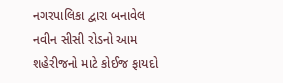નગરપાલિકા દ્વારા બનાવેલ નવીન સીસી રોડનો આમ શહેરીજનો માટે કોઈજ ફાયદો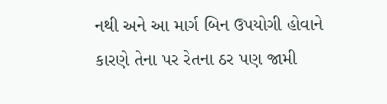નથી અને આ માર્ગ બિન ઉપયોગી હોવાને કારણે તેના પર રેતના ઠર પણ જામી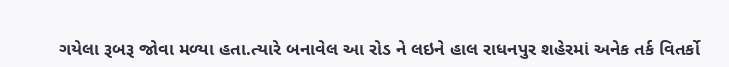ગયેલા રૂબરૂ જોવા મળ્યા હતા.ત્યારે બનાવેલ આ રોડ ને લઇને હાલ રાધનપુર શહેરમાં અનેક તર્ક વિતર્કો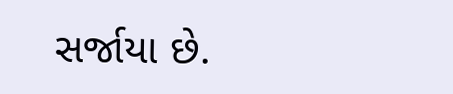સર્જાયા છે.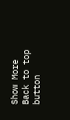Show More
Back to top button